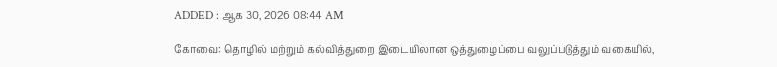ADDED : ஆக 30, 2026 08:44 AM

கோவை: தொழில் மற்றும் கல்வித்துறை இடையிலான ஒத்துழைப்பை வலுப்படுத்தும் வகையில்,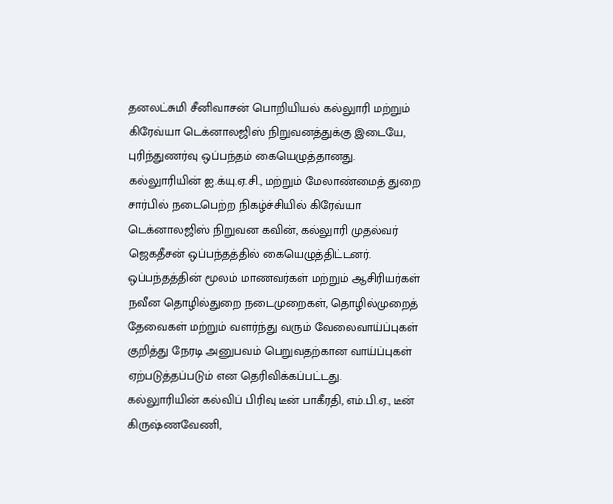தனலட்சுமி சீனிவாசன் பொறியியல் கல்லுாரி மற்றும் கிரேவ்யா டெக்னாலஜிஸ் நிறுவனத்துக்கு இடையே, புரிந்துணர்வு ஒப்பந்தம் கையெழுத்தானது.
கல்லுாரியின் ஐ.க்யு.ஏ.சி., மற்றும் மேலாண்மைத் துறை சார்பில் நடைபெற்ற நிகழ்ச்சியில் கிரேவ்யா டெக்னாலஜிஸ் நிறுவன கவின், கல்லுாரி முதல்வர் ஜெகதீசன் ஒப்பந்தத்தில் கையெழுத்திட்டனர்.
ஒப்பந்தத்தின் மூலம் மாணவர்கள் மற்றும் ஆசிரியர்கள் நவீன தொழில்துறை நடைமுறைகள், தொழில்முறைத் தேவைகள் மற்றும் வளர்ந்து வரும் வேலைவாய்ப்புகள் குறித்து நேரடி அனுபவம் பெறுவதற்கான வாய்ப்புகள் ஏற்படுத்தப்படும் என தெரிவிக்கப்பட்டது.
கல்லுாரியின் கல்விப் பிரிவு டீன் பாகீரதி, எம்.பி.ஏ., டீன் கிருஷ்ணவேணி,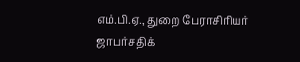எம்.பி.ஏ., துறை பேராசிரியர் ஜாபர்சதிக்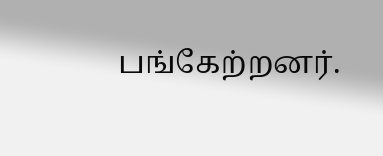பங்கேற்றனர்.